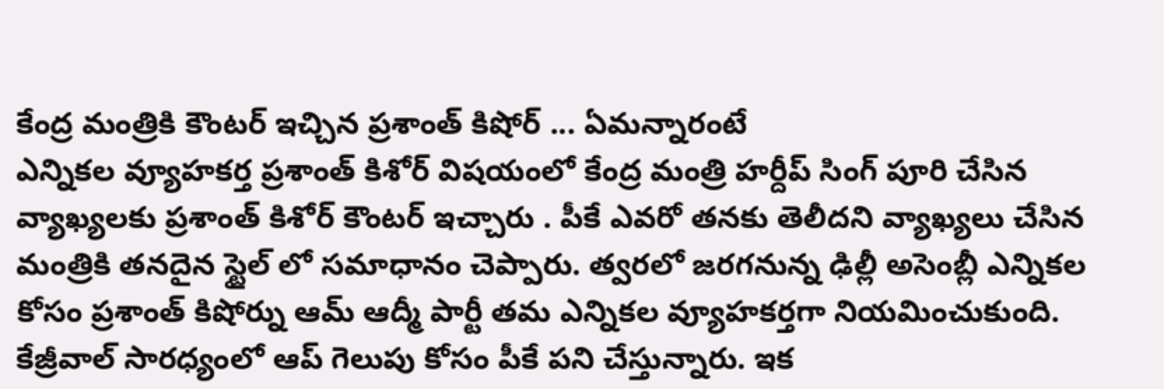కేంద్ర మంత్రికి కౌంటర్ ఇచ్చిన ప్రశాంత్ కిషోర్ ... ఏమన్నారంటే
ఎన్నికల వ్యూహకర్త ప్రశాంత్ కిశోర్ విషయంలో కేంద్ర మంత్రి హర్దీప్ సింగ్ పూరి చేసిన వ్యాఖ్యలకు ప్రశాంత్ కిశోర్ కౌంటర్ ఇచ్చారు . పీకే ఎవరో తనకు తెలీదని వ్యాఖ్యలు చేసిన మంత్రికి తనదైన స్టైల్ లో సమాధానం చెప్పారు. త్వరలో జరగనున్న ఢిల్లీ అసెంబ్లీ ఎన్నికల కోసం ప్రశాంత్ కిషోర్ను ఆమ్ ఆద్మీ పార్టీ తమ ఎన్నికల వ్యూహకర్తగా నియమించుకుంది. కేజ్రీవాల్ సారధ్యంలో ఆప్ గెలుపు కోసం పీకే పని చేస్తున్నారు. ఇక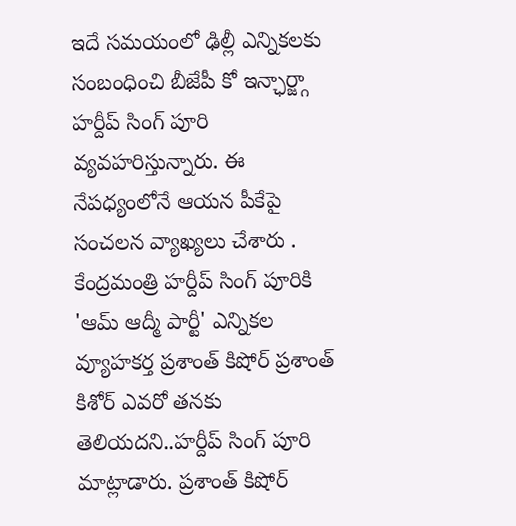ఇదే సమయంలో ఢిల్లీ ఎన్నికలకు సంబంధించి బీజేపీ కో ఇన్ఛార్జ్గా హర్దీప్ సింగ్ పూరి వ్యవహరిస్తున్నారు. ఈ నేపధ్యంలోనే ఆయన పీకేపై సంచలన వ్యాఖ్యలు చేశారు .
కేంద్రమంత్రి హర్దీప్ సింగ్ పూరికి 'ఆమ్ ఆద్మీ పార్టీ' ఎన్నికల వ్యూహకర్త ప్రశాంత్ కిషోర్ ప్రశాంత్ కిశోర్ ఎవరో తనకు తెలియదని..హర్దీప్ సింగ్ పూరి మాట్లాడారు. ప్రశాంత్ కిషోర్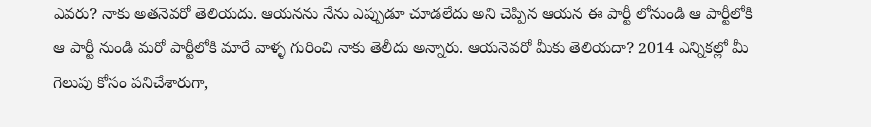ఎవరు? నాకు అతనెవరో తెలియదు. ఆయనను నేను ఎప్పుడూ చూడలేదు అని చెప్పిన ఆయన ఈ పార్టీ లోనుండి ఆ పార్టీలోకి ఆ పార్టీ నుండి మరో పార్టీలోకి మారే వాళ్ళ గురించి నాకు తెలీదు అన్నారు. ఆయనెవరో మీకు తెలియదా? 2014 ఎన్నికల్లో మీ గెలుపు కోసం పనిచేశారుగా,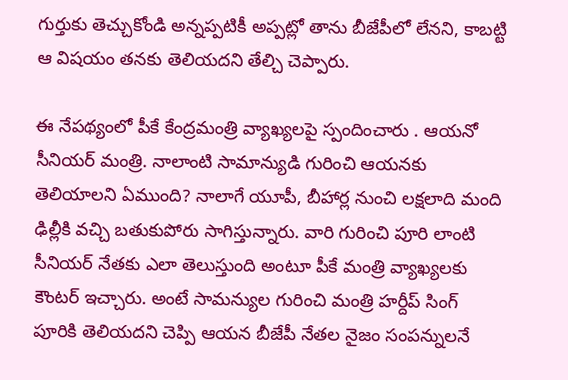గుర్తుకు తెచ్చుకోండి అన్నప్పటికీ అప్పట్లో తాను బీజేపీలో లేనని, కాబట్టి ఆ విషయం తనకు తెలియదని తేల్చి చెప్పారు.

ఈ నేపథ్యంలో పీకే కేంద్రమంత్రి వ్యాఖ్యలపై స్పందించారు . ఆయనో సీనియర్ మంత్రి. నాలాంటి సామాన్యుడి గురించి ఆయనకు తెలియాలని ఏముంది? నాలాగే యూపీ, బీహార్ల నుంచి లక్షలాది మంది ఢిల్లీకి వచ్చి బతుకుపోరు సాగిస్తున్నారు. వారి గురించి పూరి లాంటి సీనియర్ నేతకు ఎలా తెలుస్తుంది అంటూ పీకే మంత్రి వ్యాఖ్యలకు కౌంటర్ ఇచ్చారు. అంటే సామన్యుల గురించి మంత్రి హర్దీప్ సింగ్ పూరికి తెలియదని చెప్పి ఆయన బీజేపీ నేతల నైజం సంపన్నులనే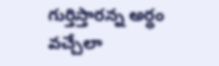గుర్తిస్తారన్న అర్ధం వచ్చేలా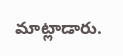మాట్లాడారు.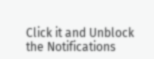Click it and Unblock the Notifications